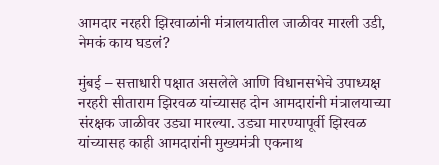आमदार नरहरी झिरवाळांनी मंत्रालयातील जाळीवर मारली उडी, नेमकं काय घडलं?

मुंबई – सत्ताधारी पक्षात असलेले आणि विधानसभेचे उपाध्यक्ष नरहरी सीताराम झिरवळ यांच्यासह दोन आमदारांनी मंत्रालयाच्या संरक्षक जाळीवर उड्या मारल्या. उड्या मारण्यापूर्वी झिरवळ यांच्यासह काही आमदारांनी मुख्यमंत्री एकनाथ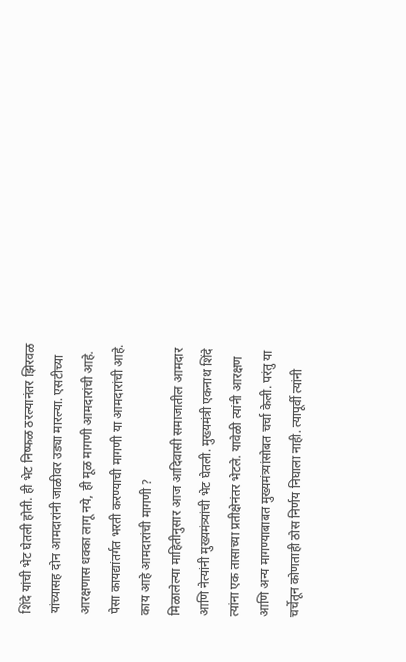शिंदे यांची भेट घेतली होती. ही भेट निष्फळ ठरल्यानंतर झिरवळ यांच्यासह दोन आमदारांनी जाळीवर उड्या मारल्या. एसटीच्या आरक्षणास धक्का लागू नये, ही मूळ मागणी आमदारांची आहे. पेसा कायद्यांतर्गत भरती करण्याची मागणी या आमदारांची आहे.
काय आहे आमदारांची मागणी ?
मिळालेल्या माहितीनुसार आज आदिवासी समाजातील आमदार आणि नेत्यांनी मुख्यमंत्र्यांची भेट घेतली. मुख्यमंत्री एकनाथ शिंदे त्यांना एक तासाच्या प्रतीक्षेनंतर भेटले. यावेळी त्यांनी आरक्षण आणि अन्य मागण्याबाबत मुख्यमंत्र्यांसोबत चर्चा केली. परंतु या चर्चेतून कोणताही ठोस निर्णय निघाला नाही. त्यापूर्वी त्यांनी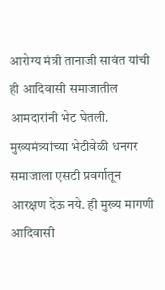आरोग्य मंत्री तानाजी सावंत यांची ही आदिवासी समाजातील आमदारांनी भेट घेतली. मुख्यमंत्र्यांच्या भेटीवेळी धनगर समाजाला एसटी प्रवर्गातून आरक्षण देऊ नये. ही मुख्य मागणी आदिवासी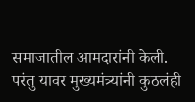समाजातील आमदारांनी केली. परंतु यावर मुख्यमंत्र्यांनी कुठलंही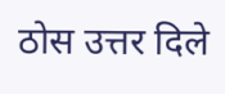ठोस उत्तर दिले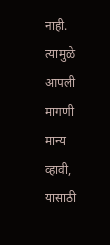नाही. त्यामुळे आपली मागणी मान्य व्हावी, यासाठी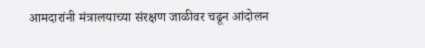आमदारांनी मंत्रालयाच्या संरक्षण जाळीवर चढून आंदोलन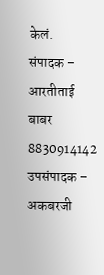केलं.
संपादक – आरतीताई बाबर 8830914142
उपसंपादक – अकबरजी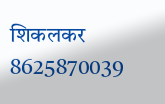शिकलकर 8625870039